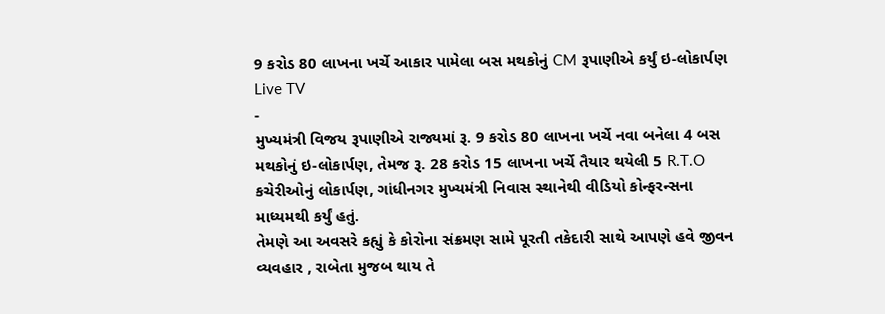9 કરોડ 80 લાખના ખર્ચે આકાર પામેલા બસ મથકોનું CM રૂપાણીએ કર્યું ઇ-લોકાર્પણ
Live TV
-
મુખ્યમંત્રી વિજય રૂપાણીએ રાજ્યમાં રૂ. 9 કરોડ 80 લાખના ખર્ચે નવા બનેલા 4 બસ મથકોનું ઇ-લોકાર્પણ, તેમજ રૂ. 28 કરોડ 15 લાખના ખર્ચે તૈયાર થયેલી 5 R.T.O કચેરીઓનું લોકાર્પણ, ગાંધીનગર મુખ્યમંત્રી નિવાસ સ્થાનેથી વીડિયો કોન્ફરન્સના માધ્યમથી કર્યું હતું.
તેમણે આ અવસરે કહ્યું કે કોરોના સંક્રમણ સામે પૂરતી તકેદારી સાથે આપણે હવે જીવન વ્યવહાર , રાબેતા મુજબ થાય તે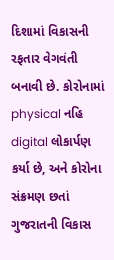દિશામાં વિકાસની રફતાર વેગવંતી બનાવી છે. કોરોનામાં physical નહિ digital લોકાર્પણ કર્યા છે, અને કોરોના સંક્રમણ છતાં ગુજરાતની વિકાસ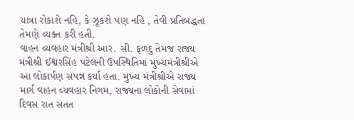યાત્રા રોકાશે નહિ, કે ઝૂકશે પણ નહિ , તેવી પ્રતિબદ્ધતા તેમણે વ્યક્ત કરી હતી.
વાહન વ્યવહાર મંત્રીશ્રી આર. સી. ફળદુ તેમજ રાજ્ય મંત્રીશ્રી ઈશ્વરસિંહ પટેલની ઉપસ્થિતિમાં મુખ્યમંત્રીશ્રીએ આ લોકાર્પણ સંપન્ન કર્યા હતા. મુખ્ય મંત્રીશ્રીએ રાજ્ય માર્ગ વાહન વ્યવહાર નિગમ, રાજ્યના લોકોની સેવામાં દિવસ રાત સતત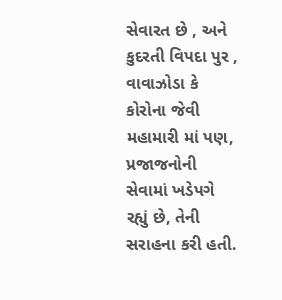સેવારત છે , અને કુદરતી વિપદા પુર , વાવાઝોડા કે કોરોના જેવી મહામારી માં પણ, પ્રજાજનોની સેવામાં ખડેપગે રહ્યું છે, તેની સરાહના કરી હતી.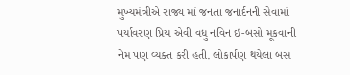મુખ્યમંત્રીએ રાજ્ય માં જનતા જનાર્દનની સેવામાં પર્યાવરણ પ્રિય એવી વધુ નવિન ઇ-બસો મૂકવાની નેમ પણ વ્યક્ત કરી હતી. લોકાર્પણ થયેલા બસ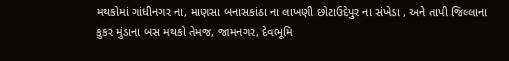મથકોમાં ગાંધીનગર ના, માણસા બનાસકાંઠા ના લાખણી છોટાઉદેપુર ના સંખેડા , અને તાપી જિલ્લાના કુકર મુંડાના બસ મથકો તેમજ, જામનગર, દેવભૂમિ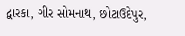દ્વારકા, ગીર સોમનાથ, છોટાઉદેપુર,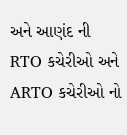અને આણંદ ની RTO કચેરીઓ અને ARTO કચેરીઓ નો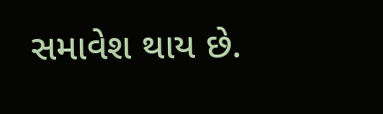સમાવેશ થાય છે.